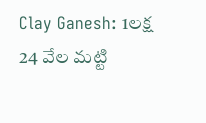Clay Ganesh: 1లక్ష 24 వేల మట్టి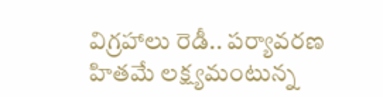విగ్రహాలు రెడీ.. పర్యావరణ హితమే లక్ష్యమంటున్న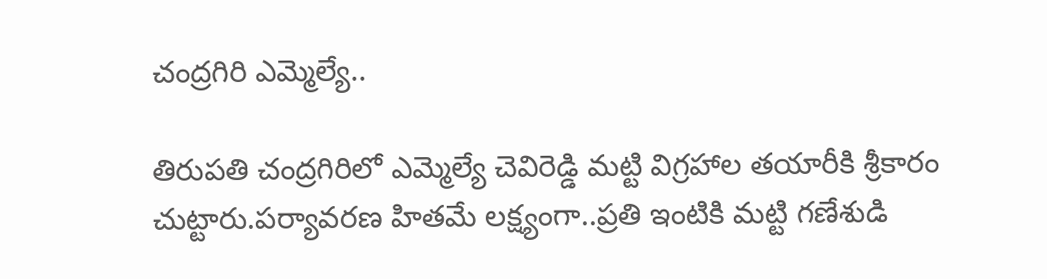చంద్రగిరి ఎమ్మెల్యే..

తిరుపతి చంద్రగిరిలో ఎమ్మెల్యే చెవిరెడ్డి మట్టి విగ్రహాల తయారీకి శ్రీకారం చుట్టారు.పర్యావరణ హితమే లక్ష్యంగా..ప్రతి ఇంటికి మ‌ట్టి గ‌ణేశుడి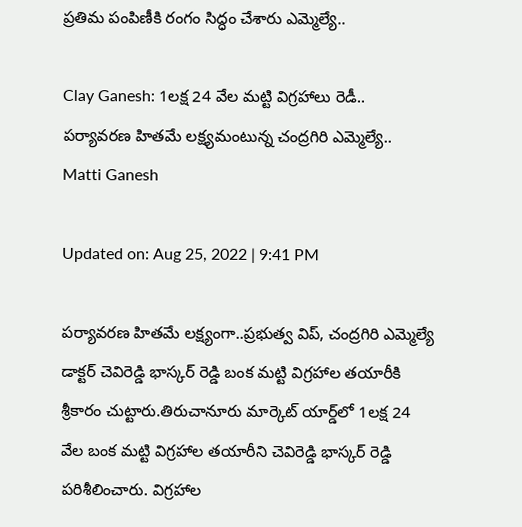ప్రతిమ పంపిణీకి రంగం సిద్ధం చేశారు ఎమ్మెల్యే..

Clay Ganesh: 1లక్ష 24 వేల మట్టి విగ్రహాలు రెడీ.. పర్యావరణ హితమే లక్ష్యమంటున్న చంద్రగిరి ఎమ్మెల్యే..
Matti Ganesh

Updated on: Aug 25, 2022 | 9:41 PM

పర్యావరణ హితమే లక్ష్యంగా..ప్రభుత్వ విప్, చంద్రగిరి ఎమ్మెల్యే డాక్టర్ చెవిరెడ్డి భాస్కర్ రెడ్డి బంక మట్టి విగ్రహాల తయారీకి శ్రీకారం చుట్టారు.తిరుచానూరు మార్కెట్ యార్డ్‌లో 1లక్ష 24 వేల బంక మట్టి విగ్రహాల తయారీని చెవిరెడ్డి భాస్కర్ రెడ్డి పరిశీలించారు. విగ్రహాల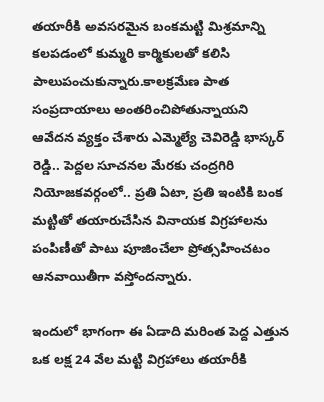తయారీకి అవసరమైన బంకమట్టి మిశ్రమాన్ని కలపడంలో కుమ్మరి కార్మికులతో కలిసి పాలుపంచుకున్నారు.కాలక్రమేణ పాత సంప్రదాయాలు అంతరించిపోతున్నాయని ఆవేదన వ్యక్తం చేశారు ఎమ్మెల్యే చెవిరెడ్డి భాస్కర్ రెడ్డి.. పెద్దల సూచనల మేరకు చంద్రగిరి నియోజకవర్గంలో.. ప్రతి ఏటా, ప్రతి ఇంటికి బంక మట్టితో తయారుచేసిన వినాయక విగ్రహాలను పంపిణీతో పాటు పూజించేలా ప్రోత్సహించటం ఆనవాయితీగా వస్తోందన్నారు.

ఇందులో భాగంగా ఈ ఏడాది మరింత పెద్ద ఎత్తున ఒక లక్ష 24 వేల మట్టి విగ్రహాలు తయారీకి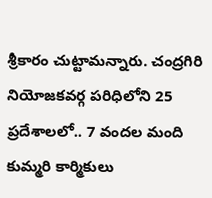శ్రీకారం చుట్టామన్నారు. చంద్రగిరి నియోజకవర్గ పరిధిలోని 25 ప్రదేశాలలో.. 7 వందల మంది కుమ్మరి కార్మికులు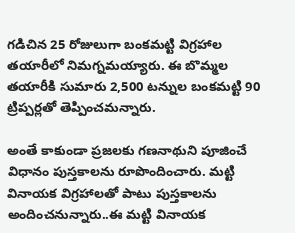గడిచిన 25 రోజులుగా బంకమట్టి విగ్రహాల తయారీలో నిమగ్నమయ్యారు. ఈ బొమ్మల తయారీకి సుమారు 2,500 టన్నుల బంకమట్టి 90 ట్రిప్పర్లతో తెప్పించమన్నారు.

అంతే కాకుండా ప్రజలకు గణనాథుని పూజించే విధానం పుస్తకాల‌ను రూపొందించారు. మట్టి వినాయక విగ్రహాలతో పాటు పుస్తకాలను అందించనున్నారు..ఈ మట్టి వినాయక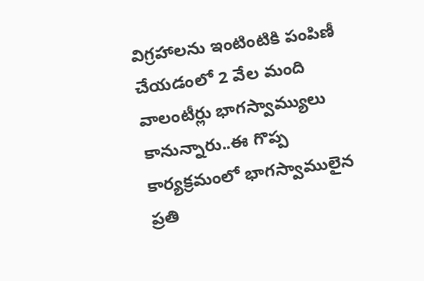విగ్రహాలను ఇంటింటికి పంపిణీ చేయడంలో 2 వేల మంది వాలంటీర్లు భాగస్వామ్యులు కానున్నారు..ఈ గొప్ప కార్యక్రమంలో భాగస్వాములైన ప్రతి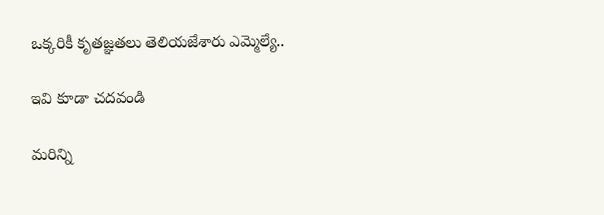ఒక్కరికీ కృతజ్ఞతలు తెలియజేశారు ఎమ్మెల్యే..

ఇవి కూడా చదవండి

మరిన్ని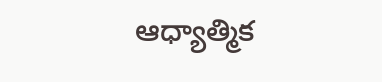ఆధ్యాత్మిక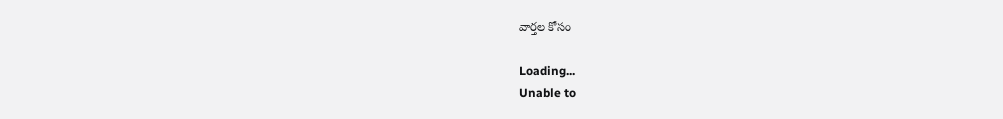వార్తల కోసం

Loading...
Unable to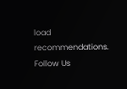load recommendations.
Follow Us